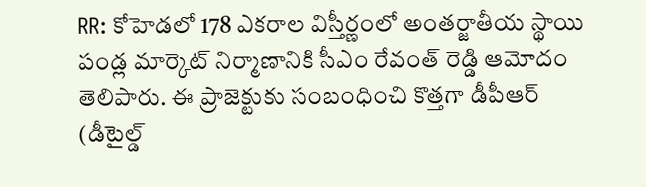RR: కోహెడలో 178 ఎకరాల విస్తీర్ణంలో అంతర్జాతీయ స్థాయి పండ్ల మార్కెట్ నిర్మాణానికి సీఎం రేవంత్ రెడ్డి ఆమోదం తెలిపారు. ఈ ప్రాజెక్టుకు సంబంధించి కొత్తగా డీపీఆర్ (డీటైల్డ్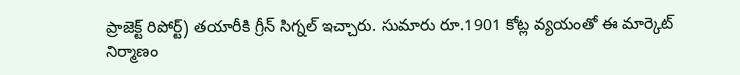ప్రాజెక్ట్ రిపోర్ట్) తయారీకి గ్రీన్ సిగ్నల్ ఇచ్చారు. సుమారు రూ.1901 కోట్ల వ్యయంతో ఈ మార్కెట్ నిర్మాణం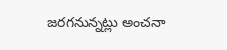జరగనున్నట్లు అంచనా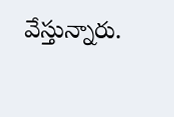వేస్తున్నారు.